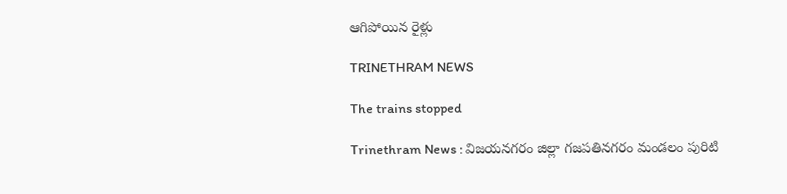ఆగిపోయిన రైళ్లు

TRINETHRAM NEWS

The trains stopped

Trinethram News : విజయనగరం జిల్లా గజపతినగరం మండలం పురిటి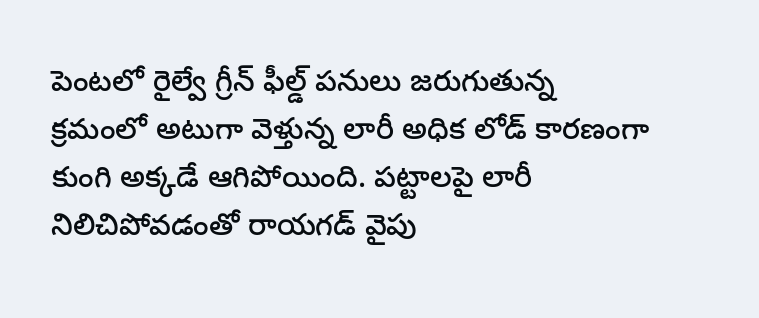పెంటలో రైల్వే గ్రీన్ ఫీల్డ్ పనులు జరుగుతున్న క్రమంలో అటుగా వెళ్తున్న లారీ అధిక లోడ్ కారణంగా కుంగి అక్కడే ఆగిపోయింది. పట్టాలపై లారీ నిలిచిపోవడంతో రాయగడ్ వైపు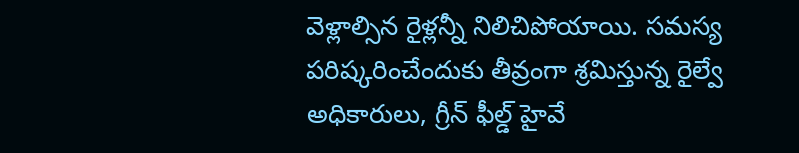వెళ్లాల్సిన రైళ్లన్నీ నిలిచిపోయాయి. సమస్య పరిష్కరించేందుకు తీవ్రంగా శ్రమిస్తున్న రైల్వే అధికారులు, గ్రీన్ ఫీల్డ్ హైవే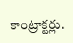కాంట్రాక్టర్లు.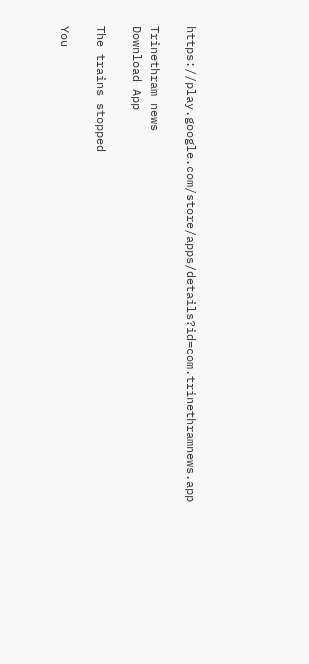https://play.google.com/store/apps/details?id=com.trinethramnews.app

Trinethram news
Download App

The trains stopped

You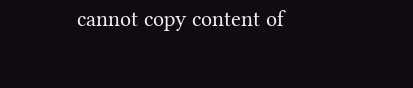cannot copy content of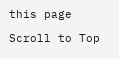this page

Scroll to Top